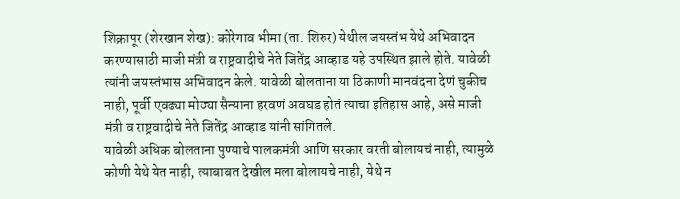शिक्रापूर (शेरखान शेख): कोरेगाव भीमा (ता. शिरुर) येथील जयस्तंभ येथे अभिवादन करण्यासाठी माजी मंत्री व राष्ट्रवादीचे नेते जितेंद्र आव्हाड यहे उपस्थित झाले होते. यावेळी त्यांनी जयस्तंभास अभिवादन केले. यावेळी बोलताना या ठिकाणी मानवंदना देणं चुकीच नाही, पूर्वी एवढ्या मोठ्या सैन्याना हरवणं अवघड होतं त्याचा इतिहास आहे, असे माजी मंत्री व राष्ट्रवादीचे नेते जितेंद्र आव्हाड यांनी सांगितले.
यावेळी अधिक बोलताना पुण्याचे पालकमंत्री आणि सरकार वरती बोलायचं नाही, त्यामुळे कोणी येथे येत नाही, त्याबाबत देखील मला बोलायचे नाही, येथे न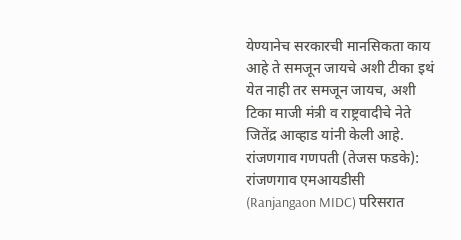येण्यानेच सरकारची मानसिकता काय आहे ते समजून जायचे अशी टीका इथं येत नाही तर समजून जायच, अशी टिका माजी मंत्री व राष्ट्रवादीचे नेते जितेंद्र आव्हाड यांनी केली आहे.
रांजणगाव गणपती (तेजस फडके): रांजणगाव एमआयडीसी (Ranjangaon MIDC) परिसरात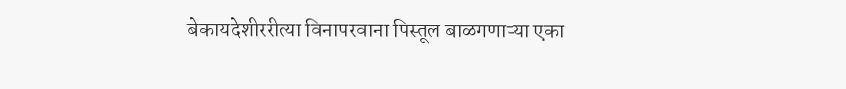बेकायदेशीररीत्या विनापरवाना पिस्तूल बाळगणाऱ्या एका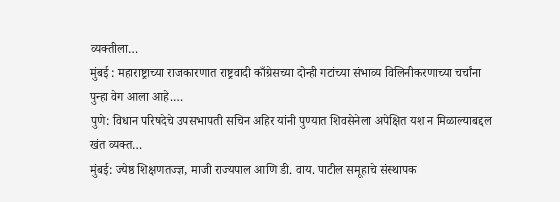व्यक्तीला…
मुंबई : महाराष्ट्राच्या राजकारणात राष्ट्रवादी काँग्रेसच्या दोन्ही गटांच्या संभाव्य विलिनीकरणाच्या चर्चांना पुन्हा वेग आला आहे.…
पुणे: विधान परिषदेचे उपसभापती सचिन अहिर यांनी पुण्यात शिवसेनेला अपेक्षित यश न मिळाल्याबद्दल खंत व्यक्त…
मुंबई: ज्येष्ठ शिक्षणतज्ज्ञ, माजी राज्यपाल आणि डी. वाय. पाटील समूहाचे संस्थापक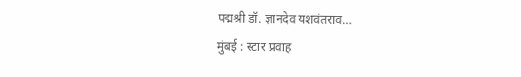पद्मश्री डॉ. ज्ञानदेव यशवंतराव…
मुंबई : स्टार प्रवाह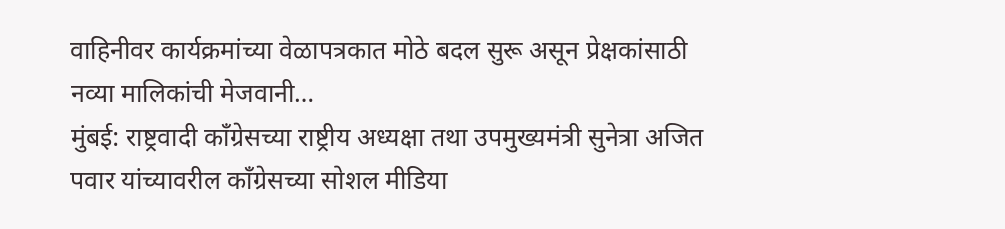वाहिनीवर कार्यक्रमांच्या वेळापत्रकात मोठे बदल सुरू असून प्रेक्षकांसाठी नव्या मालिकांची मेजवानी…
मुंबई: राष्ट्रवादी काँग्रेसच्या राष्ट्रीय अध्यक्षा तथा उपमुख्यमंत्री सुनेत्रा अजित पवार यांच्यावरील काँग्रेसच्या सोशल मीडिया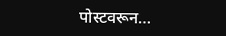पोस्टवरून…